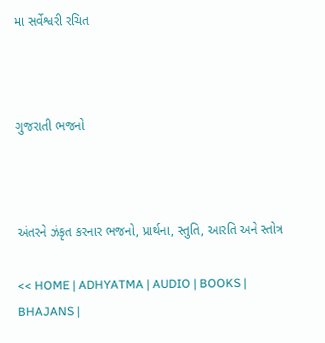મા સર્વેશ્વરી રચિત



ગુજરાતી ભજનો



અંતરને ઝંકૃત કરનાર ભજનો, પ્રાર્થના, સ્તુતિ, આરતિ અને સ્તોત્ર

<< HOME | ADHYATMA | AUDIO | BOOKS | BHAJANS |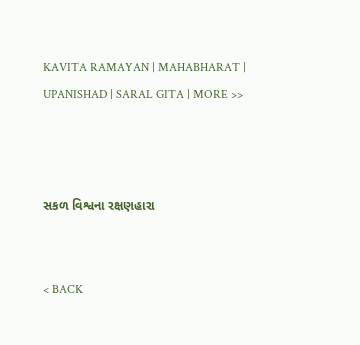KAVITA RAMAYAN | MAHABHARAT | UPANISHAD | SARAL GITA | MORE >>



સકળ વિશ્વના રક્ષણહારા


< BACK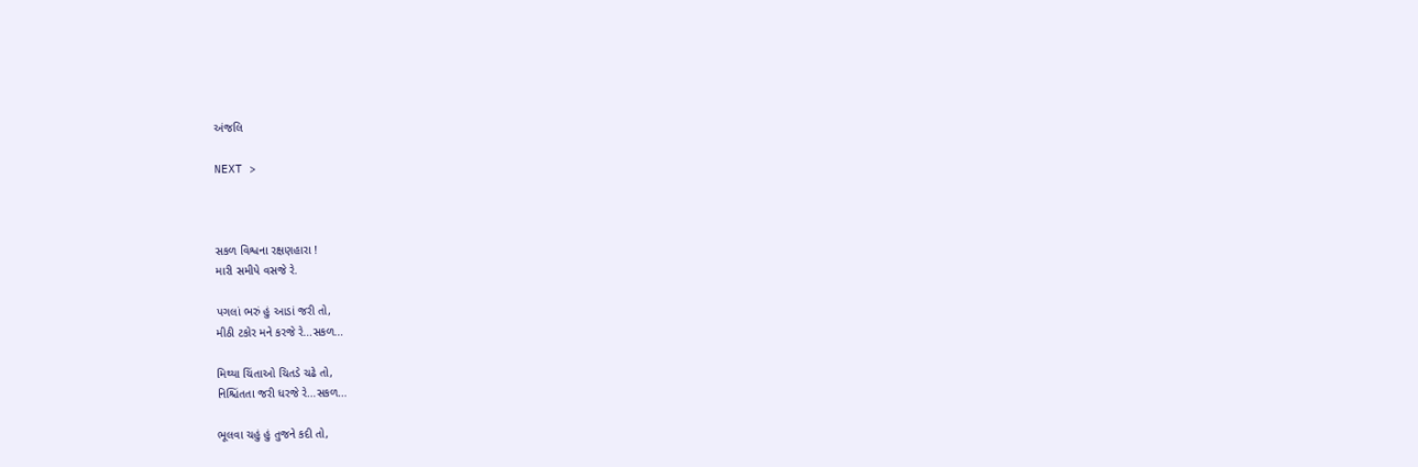અંજલિ

NEXT >



સકળ વિશ્વના રક્ષણહારા !
મારી સમીપે વસજે રે.

પગલાં ભરું હું આડાં જરી તો,
મીઠી ટકોર મને કરજે રે...સકળ...

મિથ્યા ચિંતાઓ ચિતડે ચઢે તો,
નિશ્ચિંતતા જરી ધરજે રે...સકળ...

ભૂલવા ચહું હું તુજને કદી તો,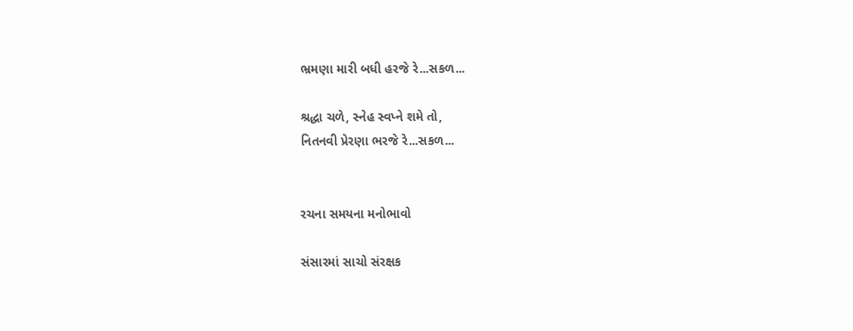ભ્રમણા મારી બધી હરજે રે...સકળ...

શ્રદ્ધા ચળે, સ્નેહ સ્વપ્ને શમે તો,
નિતનવી પ્રેરણા ભરજે રે...સકળ...


રચના સમયના મનોભાવો

સંસારમાં સાચો સંરક્ષક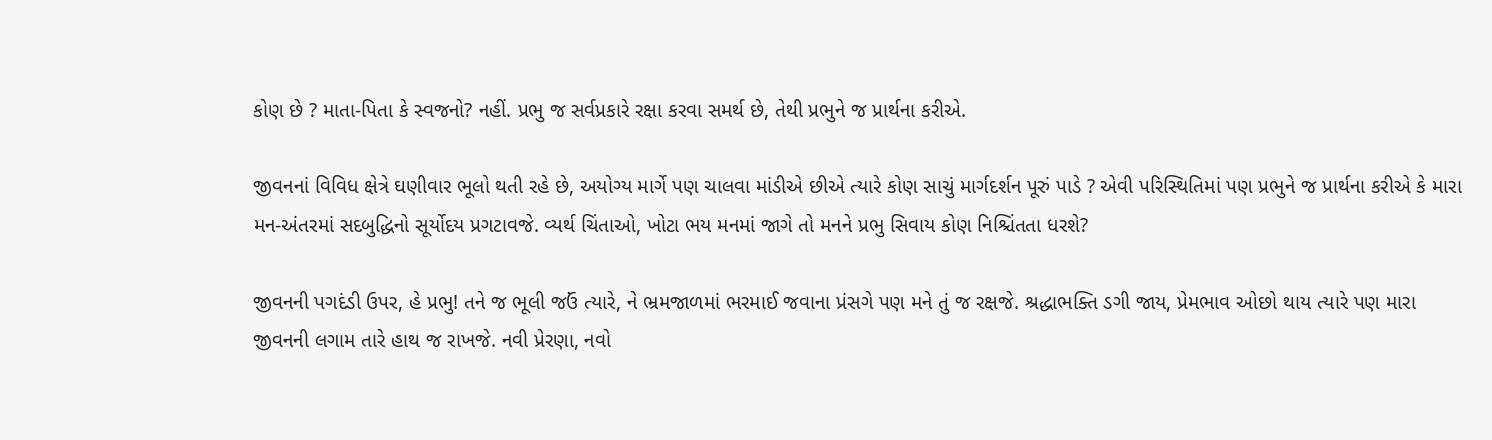કોણ છે ? માતા-પિતા કે સ્વજનો? નહીં. પ્રભુ જ સર્વપ્રકારે રક્ષા કરવા સમર્થ છે, તેથી પ્રભુને જ પ્રાર્થના કરીએ.

જીવનનાં વિવિધ ક્ષેત્રે ઘણીવાર ભૂલો થતી રહે છે, અયોગ્ય માર્ગે પણ ચાલવા માંડીએ છીએ ત્યારે કોણ સાચું માર્ગદર્શન પૂરું પાડે ? એવી પરિસ્થિતિમાં પણ પ્રભુને જ પ્રાર્થના કરીએ કે મારા મન-અંતરમાં સદબુદ્ધિનો સૂર્યોદય પ્રગટાવજે. વ્યર્થ ચિંતાઓ, ખોટા ભય મનમાં જાગે તો મનને પ્રભુ સિવાય કોણ નિશ્ચિંતતા ધરશે?

જીવનની પગદંડી ઉપર, હે પ્રભુ! તને જ ભૂલી જઉં ત્યારે, ને ભ્રમજાળમાં ભરમાઈ જવાના પ્રંસગે પણ મને તું જ રક્ષજે. શ્રદ્ધાભક્તિ ડગી જાય, પ્રેમભાવ ઓછો થાય ત્યારે પણ મારા જીવનની લગામ તારે હાથ જ રાખજે. નવી પ્રેરણા, નવો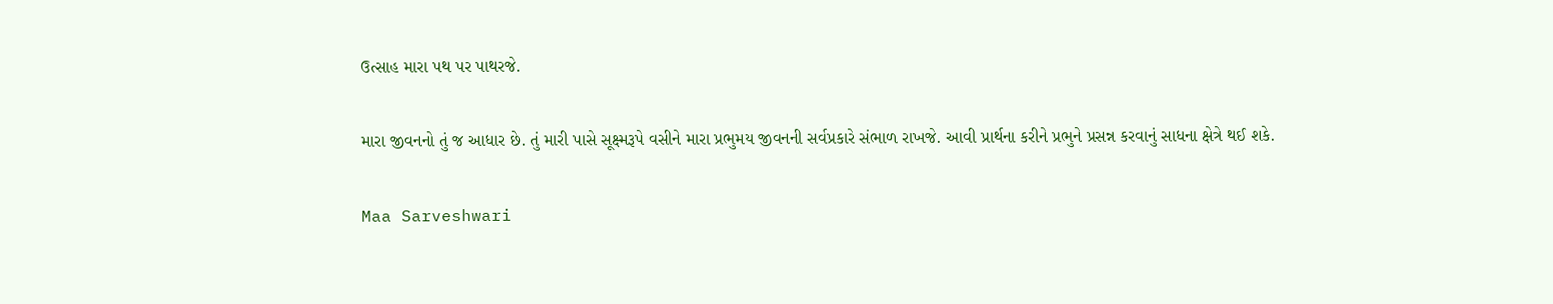ઉત્સાહ મારા પથ પર પાથરજે.

મારા જીવનનો તું જ આધાર છે. તું મારી પાસે સૂક્ષ્મરૂપે વસીને મારા પ્રભુમય જીવનની સર્વપ્રકારે સંભાળ રાખજે. આવી પ્રાર્થના કરીને પ્રભુને પ્રસન્ન કરવાનું સાધના ક્ષેત્રે થઈ શકે.

Maa Sarveshwari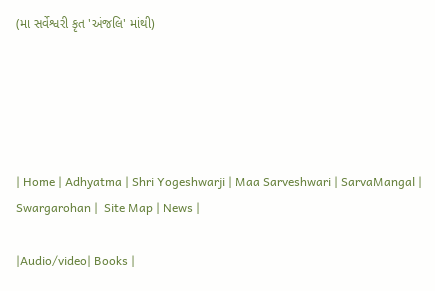(મા સર્વેશ્વરી કૃત 'અંજલિ' માંથી)





| Home | Adhyatma | Shri Yogeshwarji | Maa Sarveshwari | SarvaMangal | Swargarohan |  Site Map | News |

|Audio/video| Books |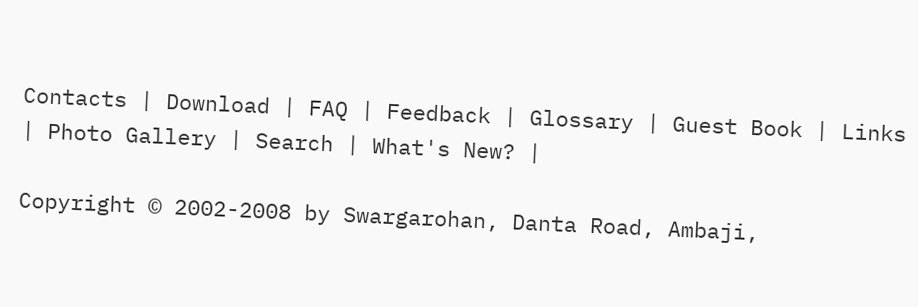Contacts | Download | FAQ | Feedback | Glossary | Guest Book | Links | Photo Gallery | Search | What's New? |

Copyright © 2002-2008 by Swargarohan, Danta Road, Ambaji,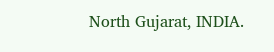North Gujarat, INDIA.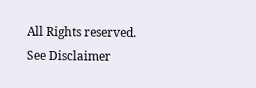All Rights reserved. See Disclaimer